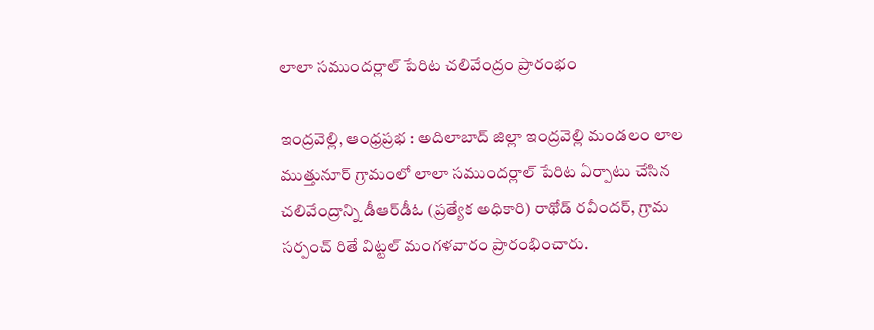లాలా సముందర్లాల్ పేరిట చలివేంద్రం ప్రారంభం

ఇంద్రవెల్లి, ఆంధ్రప్రభ : అదిలాబాద్ జిల్లా ఇంద్రవెల్లి మండలం లాల ముత్తునూర్ గ్రామంలో లాలా సముందర్లాల్ పేరిట ఏర్పాటు చేసిన చలివేంద్రాన్ని డీఆర్‌డీఓ (ప్రత్యేక అధికారి) రాథోడ్ రవీందర్, గ్రామ సర్పంచ్ రితే విట్టల్ మంగళవారం ప్రారంభించారు.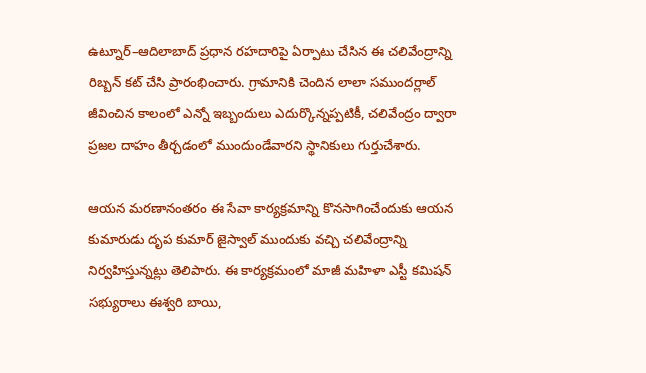ఉట్నూర్–ఆదిలాబాద్ ప్రధాన రహదారిపై ఏర్పాటు చేసిన ఈ చలివేంద్రాన్ని రిబ్బన్ కట్ చేసి ప్రారంభించారు. గ్రామానికి చెందిన లాలా సముందర్లాల్ జీవించిన కాలంలో ఎన్నో ఇబ్బందులు ఎదుర్కొన్నప్పటికీ, చలివేంద్రం ద్వారా ప్రజల దాహం తీర్చడంలో ముందుండేవారని స్థానికులు గుర్తుచేశారు.

ఆయన మరణానంతరం ఈ సేవా కార్యక్రమాన్ని కొనసాగించేందుకు ఆయన కుమారుడు దృప కుమార్ జైస్వాల్ ముందుకు వచ్చి చలివేంద్రాన్ని నిర్వహిస్తున్నట్లు తెలిపారు. ఈ కార్యక్రమంలో మాజీ మహిళా ఎస్టీ కమిషన్ సభ్యురాలు ఈశ్వరి బాయి,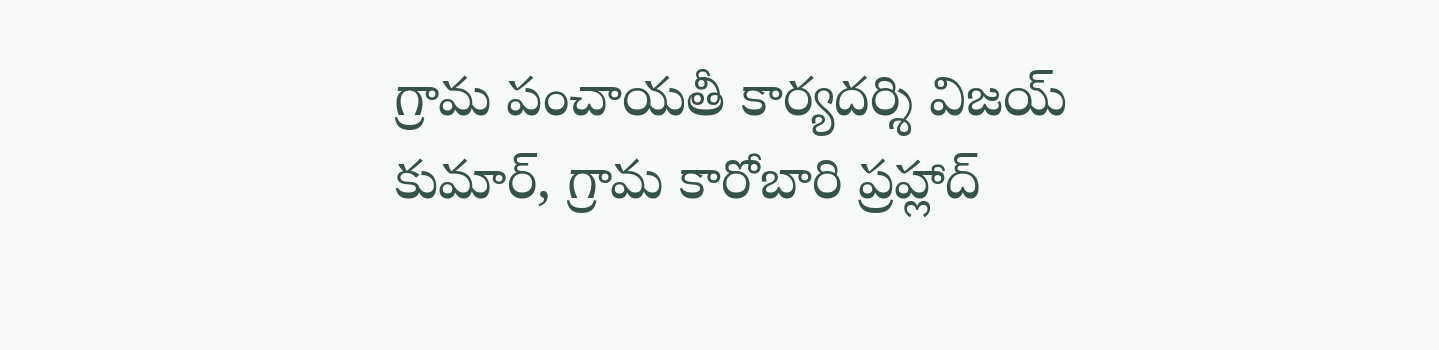గ్రామ పంచాయతీ కార్యదర్శి విజయ్ కుమార్, గ్రామ కారోబారి ప్రహ్లాద్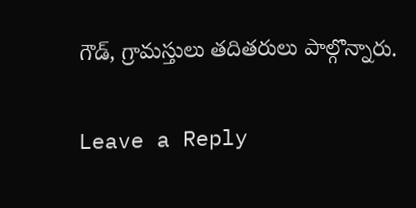గౌడ్, గ్రామస్తులు తదితరులు పాల్గొన్నారు.

Leave a Reply